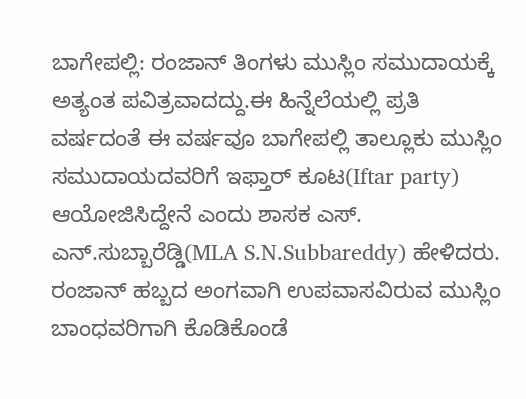ಬಾಗೇಪಲ್ಲಿ: ರಂಜಾನ್ ತಿಂಗಳು ಮುಸ್ಲಿಂ ಸಮುದಾಯಕ್ಕೆ ಅತ್ಯಂತ ಪವಿತ್ರವಾದದ್ದು.ಈ ಹಿನ್ನೆಲೆಯಲ್ಲಿ ಪ್ರತಿ ವರ್ಷದಂತೆ ಈ ವರ್ಷವೂ ಬಾಗೇಪಲ್ಲಿ ತಾಲ್ಲೂಕು ಮುಸ್ಲಿಂ ಸಮುದಾಯದವರಿಗೆ ಇಫ್ತಾರ್ ಕೂಟ(Iftar party) ಆಯೋಜಿಸಿದ್ದೇನೆ ಎಂದು ಶಾಸಕ ಎಸ್. ಎನ್.ಸುಬ್ಬಾರೆಡ್ಡಿ(MLA S.N.Subbareddy) ಹೇಳಿದರು.
ರಂಜಾನ್ ಹಬ್ಬದ ಅಂಗವಾಗಿ ಉಪವಾಸವಿರುವ ಮುಸ್ಲಿಂ ಬಾಂಧವರಿಗಾಗಿ ಕೊಡಿಕೊಂಡೆ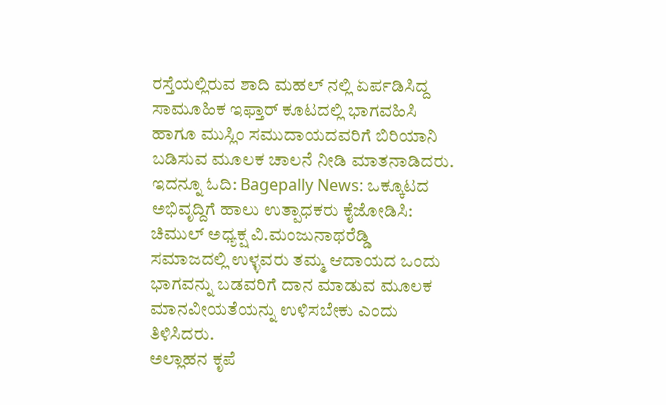ರಸ್ತೆಯಲ್ಲಿರುವ ಶಾದಿ ಮಹಲ್ ನಲ್ಲಿ ಏರ್ಪಡಿಸಿದ್ದ ಸಾಮೂಹಿಕ ಇಫ್ತಾರ್ ಕೂಟದಲ್ಲಿ ಭಾಗವಹಿಸಿ ಹಾಗೂ ಮುಸ್ಲಿಂ ಸಮುದಾಯದವರಿಗೆ ಬಿರಿಯಾನಿ ಬಡಿಸುವ ಮೂಲಕ ಚಾಲನೆ ನೀಡಿ ಮಾತನಾಡಿದರು.
ಇದನ್ನೂ ಓದಿ: Bagepally News: ಒಕ್ಕೂಟದ ಅಭಿವೃದ್ದಿಗೆ ಹಾಲು ಉತ್ಪಾಧಕರು ಕೈಜೋಡಿಸಿ: ಚಿಮುಲ್ ಅಧ್ಯಕ್ಷ ವಿ.ಮಂಜುನಾಥರೆಡ್ಡಿ
ಸಮಾಜದಲ್ಲಿ ಉಳ್ಳವರು ತಮ್ಮ ಆದಾಯದ ಒಂದು ಭಾಗವನ್ನು ಬಡವರಿಗೆ ದಾನ ಮಾಡುವ ಮೂಲಕ ಮಾನವೀಯತೆಯನ್ನು ಉಳಿಸಬೇಕು ಎಂದು ತಿಳಿಸಿದರು.
ಅಲ್ಲಾಹನ ಕೃಪೆ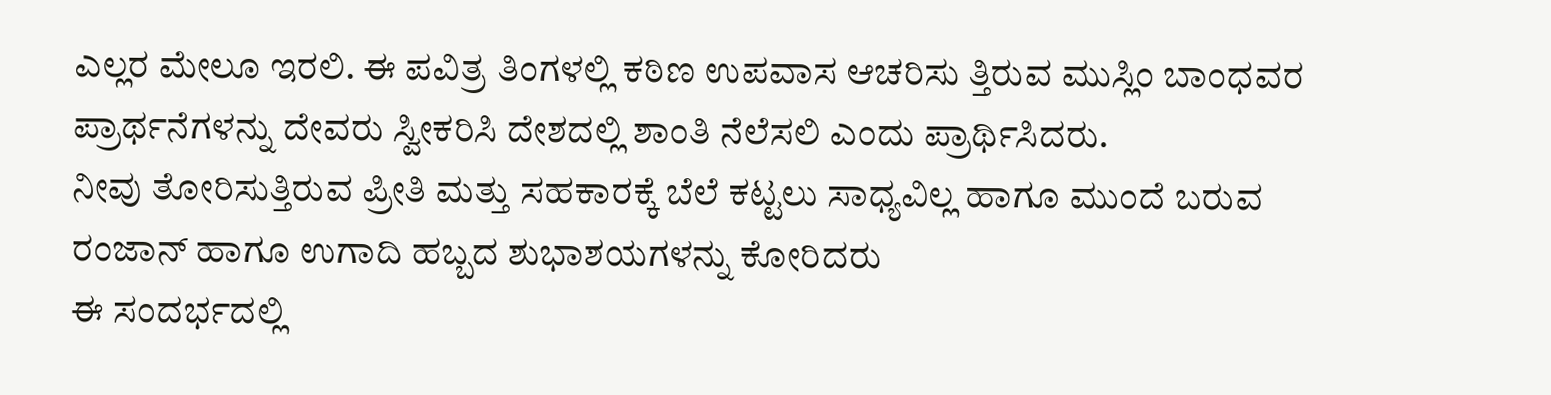ಎಲ್ಲರ ಮೇಲೂ ಇರಲಿ. ಈ ಪವಿತ್ರ ತಿಂಗಳಲ್ಲಿ ಕಠಿಣ ಉಪವಾಸ ಆಚರಿಸು ತ್ತಿರುವ ಮುಸ್ಲಿಂ ಬಾಂಧವರ ಪ್ರಾರ್ಥನೆಗಳನ್ನು ದೇವರು ಸ್ವೀಕರಿಸಿ ದೇಶದಲ್ಲಿ ಶಾಂತಿ ನೆಲೆಸಲಿ ಎಂದು ಪ್ರಾರ್ಥಿಸಿದರು.
ನೀವು ತೋರಿಸುತ್ತಿರುವ ಪ್ರೀತಿ ಮತ್ತು ಸಹಕಾರಕ್ಕೆ ಬೆಲೆ ಕಟ್ಟಲು ಸಾಧ್ಯವಿಲ್ಲ ಹಾಗೂ ಮುಂದೆ ಬರುವ ರಂಜಾನ್ ಹಾಗೂ ಉಗಾದಿ ಹಬ್ಬದ ಶುಭಾಶಯಗಳನ್ನು ಕೋರಿದರು
ಈ ಸಂದರ್ಭದಲ್ಲಿ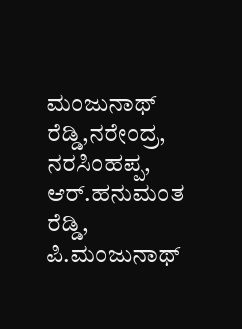ಮಂಜುನಾಥ್ ರೆಡ್ಡಿ,ನರೇಂದ್ರ, ನರಸಿಂಹಪ್ಪ, ಆರ್.ಹನುಮಂತ ರೆಡ್ಡಿ, ಪಿ.ಮಂಜುನಾಥ್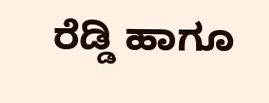ರೆಡ್ಡಿ ಹಾಗೂ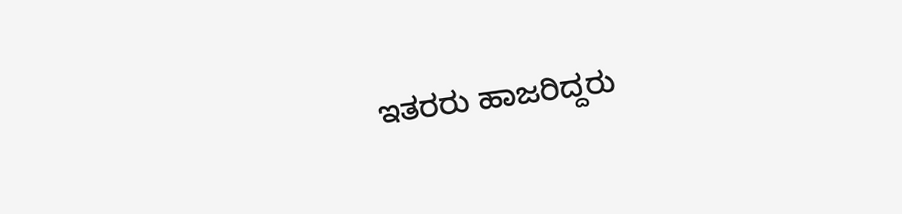ಇತರರು ಹಾಜರಿದ್ದರು